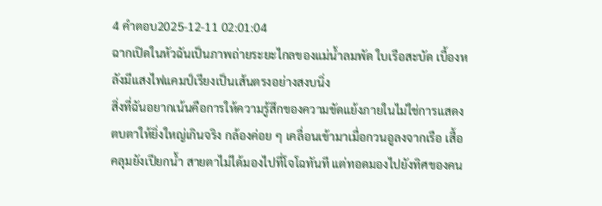4 คำตอบ2025-12-11 02:01:04
ฉากเปิดในหัวฉันเป็นภาพถ่ายระยะไกลของแม่น้ำลมพัด ใบเรือสะบัด เบื้องหลังมีแสงไฟแคมป์เรียงเป็นเส้นตรงอย่างสงบนิ่ง
สิ่งที่ฉันอยากเน้นคือการให้ความรู้สึกของความขัดแย้งภายในไม่ใช่การแสดงตบตาให้ยิ่งใหญ่เกินจริง กล้องค่อย ๆ เคลื่อนเข้ามาเมื่อกวนอูลงจากเรือ เสื้อคลุมยังเปียกน้ำ สายตาไม่ได้มองไปที่โจโฉทันที แต่ทอดมองไปยังทิศของคน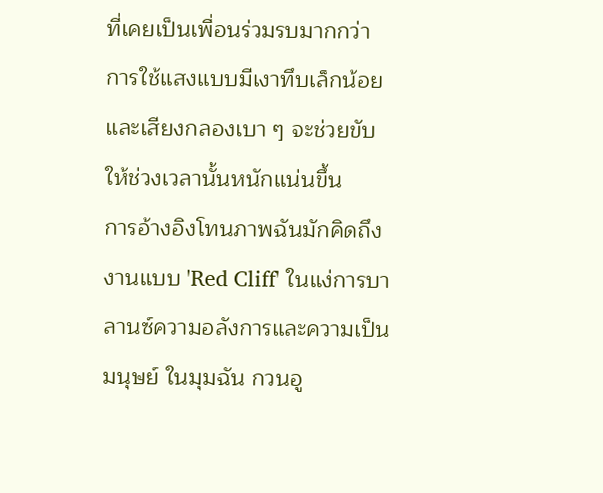ที่เคยเป็นเพื่อนร่วมรบมากกว่า การใช้แสงแบบมีเงาทึบเล็กน้อยและเสียงกลองเบา ๆ จะช่วยขับให้ช่วงเวลานั้นหนักแน่นขึ้น
การอ้างอิงโทนภาพฉันมักคิดถึงงานแบบ 'Red Cliff' ในแง่การบาลานซ์ความอลังการและความเป็นมนุษย์ ในมุมฉัน กวนอู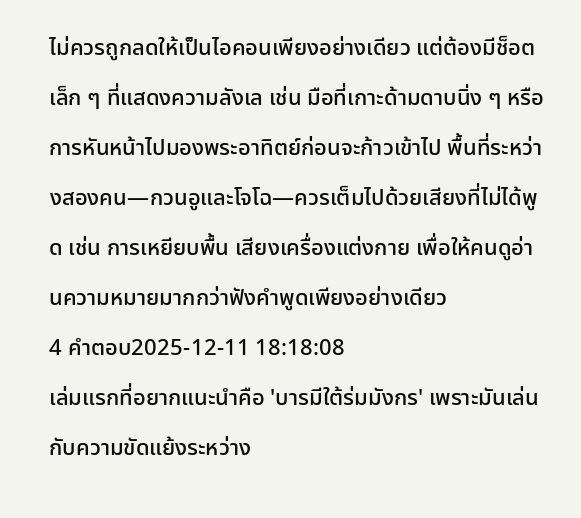ไม่ควรถูกลดให้เป็นไอคอนเพียงอย่างเดียว แต่ต้องมีช็อตเล็ก ๆ ที่แสดงความลังเล เช่น มือที่เกาะด้ามดาบนิ่ง ๆ หรือการหันหน้าไปมองพระอาทิตย์ก่อนจะก้าวเข้าไป พื้นที่ระหว่างสองคน—กวนอูและโจโฉ—ควรเต็มไปด้วยเสียงที่ไม่ได้พูด เช่น การเหยียบพื้น เสียงเครื่องแต่งกาย เพื่อให้คนดูอ่านความหมายมากกว่าฟังคำพูดเพียงอย่างเดียว
4 คำตอบ2025-12-11 18:18:08
เล่มแรกที่อยากแนะนำคือ 'บารมีใต้ร่มมังกร' เพราะมันเล่นกับความขัดแย้งระหว่าง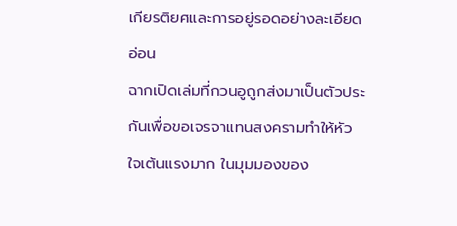เกียรติยศและการอยู่รอดอย่างละเอียดอ่อน
ฉากเปิดเล่มที่กวนอูถูกส่งมาเป็นตัวประกันเพื่อขอเจรจาแทนสงครามทำให้หัวใจเต้นแรงมาก ในมุมมองของ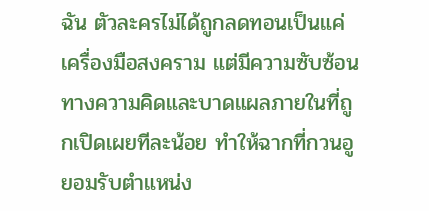ฉัน ตัวละครไม่ได้ถูกลดทอนเป็นแค่เครื่องมือสงคราม แต่มีความซับซ้อนทางความคิดและบาดแผลภายในที่ถูกเปิดเผยทีละน้อย ทำให้ฉากที่กวนอูยอมรับตำแหน่ง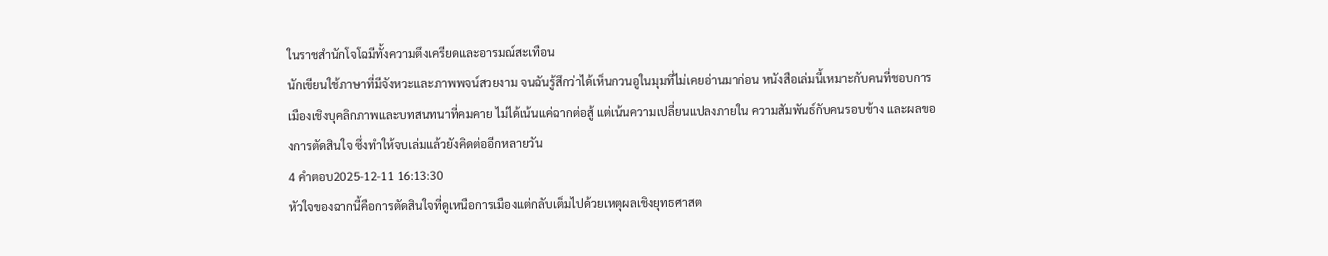ในราชสำนักโจโฉมีทั้งความตึงเครียดและอารมณ์สะเทือน
นักเขียนใช้ภาษาที่มีจังหวะและภาพพจน์สวยงาม จนฉันรู้สึกว่าได้เห็นกวนอูในมุมที่ไม่เคยอ่านมาก่อน หนังสือเล่มนี้เหมาะกับคนที่ชอบการเมืองเชิงบุคลิกภาพและบทสนทนาที่คมคาย ไม่ได้เน้นแค่ฉากต่อสู้ แต่เน้นความเปลี่ยนแปลงภายใน ความสัมพันธ์กับคนรอบข้าง และผลของการตัดสินใจ ซึ่งทำให้จบเล่มแล้วยังคิดต่ออีกหลายวัน
4 คำตอบ2025-12-11 16:13:30
หัวใจของฉากนี้คือการตัดสินใจที่ดูเหนือการเมืองแต่กลับเต็มไปด้วยเหตุผลเชิงยุทธศาสต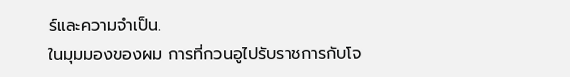ร์และความจำเป็น.
ในมุมมองของผม การที่กวนอูไปรับราชการกับโจ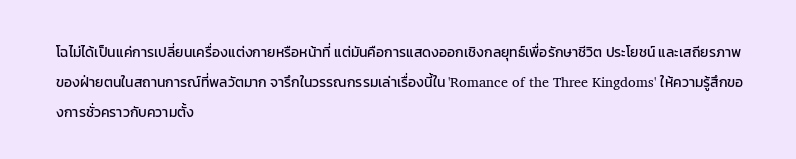โฉไม่ได้เป็นแค่การเปลี่ยนเครื่องแต่งกายหรือหน้าที่ แต่มันคือการแสดงออกเชิงกลยุทธ์เพื่อรักษาชีวิต ประโยชน์ และเสถียรภาพของฝ่ายตนในสถานการณ์ที่พลวัตมาก จารึกในวรรณกรรมเล่าเรื่องนี้ใน 'Romance of the Three Kingdoms' ให้ความรู้สึกของการชั่วคราวกับความตั้ง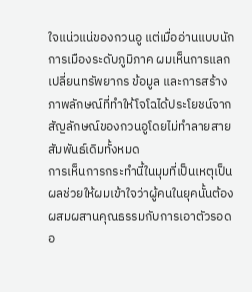ใจแน่วแน่ของกวนอู แต่เมื่ออ่านแบบนักการเมืองระดับภูมิภาค ผมเห็นการแลกเปลี่ยนทรัพยากร ข้อมูล และการสร้างภาพลักษณ์ที่ทำให้โจโฉได้ประโยชน์จากสัญลักษณ์ของกวนอูโดยไม่ทำลายสายสัมพันธ์เดิมทั้งหมด
การเห็นการกระทำนี้ในมุมที่เป็นเหตุเป็นผลช่วยให้ผมเข้าใจว่าผู้คนในยุคนั้นต้องผสมผสานคุณธรรมกับการเอาตัวรอดอ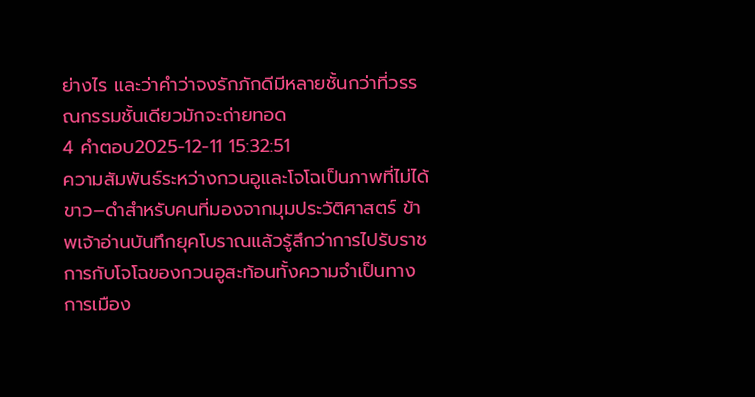ย่างไร และว่าคำว่าจงรักภักดีมีหลายชั้นกว่าที่วรรณกรรมชั้นเดียวมักจะถ่ายทอด
4 คำตอบ2025-12-11 15:32:51
ความสัมพันธ์ระหว่างกวนอูและโจโฉเป็นภาพที่ไม่ได้ขาว–ดำสำหรับคนที่มองจากมุมประวัติศาสตร์ ข้าพเจ้าอ่านบันทึกยุคโบราณแล้วรู้สึกว่าการไปรับราชการกับโจโฉของกวนอูสะท้อนทั้งความจำเป็นทางการเมือง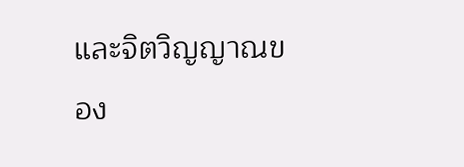และจิตวิญญาณของ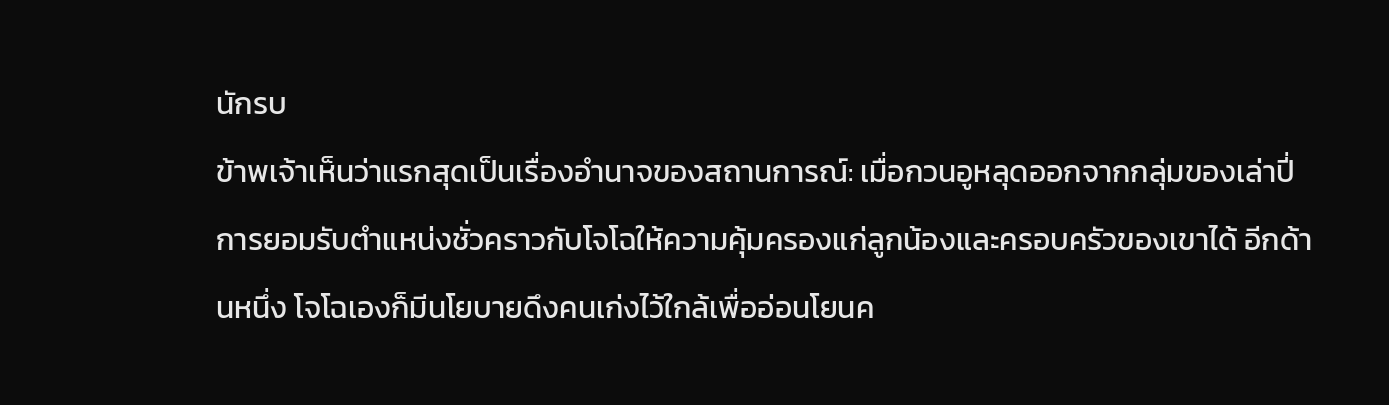นักรบ
ข้าพเจ้าเห็นว่าแรกสุดเป็นเรื่องอำนาจของสถานการณ์: เมื่อกวนอูหลุดออกจากกลุ่มของเล่าปี่ การยอมรับตำแหน่งชั่วคราวกับโจโฉให้ความคุ้มครองแก่ลูกน้องและครอบครัวของเขาได้ อีกด้านหนึ่ง โจโฉเองก็มีนโยบายดึงคนเก่งไว้ใกล้เพื่ออ่อนโยนค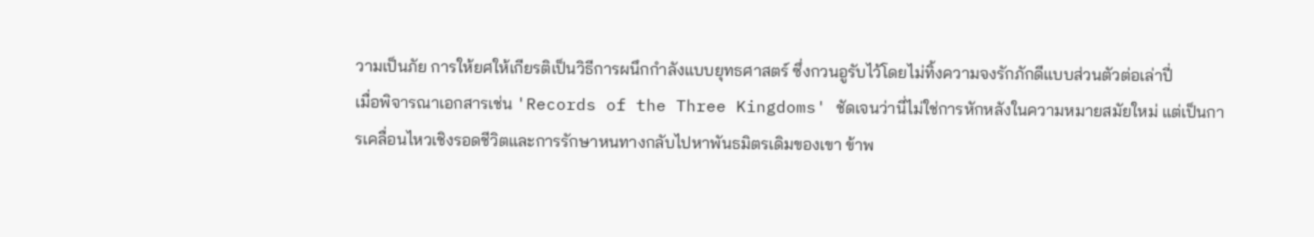วามเป็นภัย การให้ยศให้เกียรติเป็นวิธีการผนึกกำลังแบบยุทธศาสตร์ ซึ่งกวนอูรับไว้โดยไม่ทิ้งความจงรักภักดีแบบส่วนตัวต่อเล่าปี่
เมื่อพิจารณาเอกสารเช่น 'Records of the Three Kingdoms' ชัดเจนว่านี่ไม่ใช่การหักหลังในความหมายสมัยใหม่ แต่เป็นการเคลื่อนไหวเชิงรอดชีวิตและการรักษาหนทางกลับไปหาพันธมิตรเดิมของเขา ข้าพ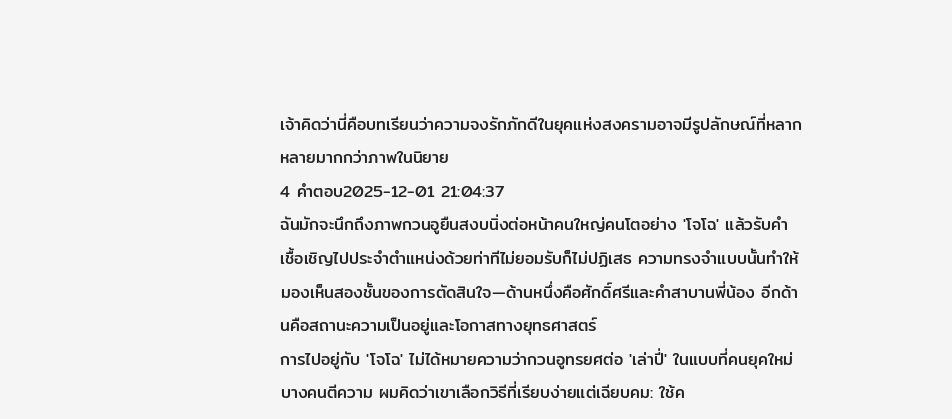เจ้าคิดว่านี่คือบทเรียนว่าความจงรักภักดีในยุคแห่งสงครามอาจมีรูปลักษณ์ที่หลากหลายมากกว่าภาพในนิยาย
4 คำตอบ2025-12-01 21:04:37
ฉันมักจะนึกถึงภาพกวนอูยืนสงบนิ่งต่อหน้าคนใหญ่คนโตอย่าง 'โจโฉ' แล้วรับคำเชื้อเชิญไปประจำตำแหน่งด้วยท่าทีไม่ยอมรับก็ไม่ปฏิเสธ ความทรงจำแบบนั้นทำให้มองเห็นสองชั้นของการตัดสินใจ—ด้านหนึ่งคือศักดิ์ศรีและคำสาบานพี่น้อง อีกด้านคือสถานะความเป็นอยู่และโอกาสทางยุทธศาสตร์
การไปอยู่กับ 'โจโฉ' ไม่ได้หมายความว่ากวนอูทรยศต่อ 'เล่าปี่' ในแบบที่คนยุคใหม่บางคนตีความ ผมคิดว่าเขาเลือกวิธีที่เรียบง่ายแต่เฉียบคม: ใช้ค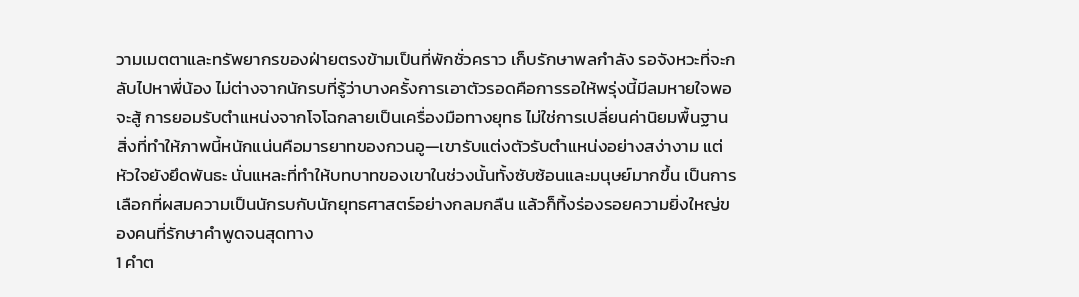วามเมตตาและทรัพยากรของฝ่ายตรงข้ามเป็นที่พักชั่วคราว เก็บรักษาพลกำลัง รอจังหวะที่จะกลับไปหาพี่น้อง ไม่ต่างจากนักรบที่รู้ว่าบางครั้งการเอาตัวรอดคือการรอให้พรุ่งนี้มีลมหายใจพอจะสู้ การยอมรับตำแหน่งจากโจโฉกลายเป็นเครื่องมือทางยุทธ ไม่ใช่การเปลี่ยนค่านิยมพื้นฐาน
สิ่งที่ทำให้ภาพนี้หนักแน่นคือมารยาทของกวนอู—เขารับแต่งตัวรับตำแหน่งอย่างสง่างาม แต่หัวใจยังยึดพันธะ นั่นแหละที่ทำให้บทบาทของเขาในช่วงนั้นทั้งซับซ้อนและมนุษย์มากขึ้น เป็นการเลือกที่ผสมความเป็นนักรบกับนักยุทธศาสตร์อย่างกลมกลืน แล้วก็ทิ้งร่องรอยความยิ่งใหญ่ของคนที่รักษาคำพูดจนสุดทาง
1 คำต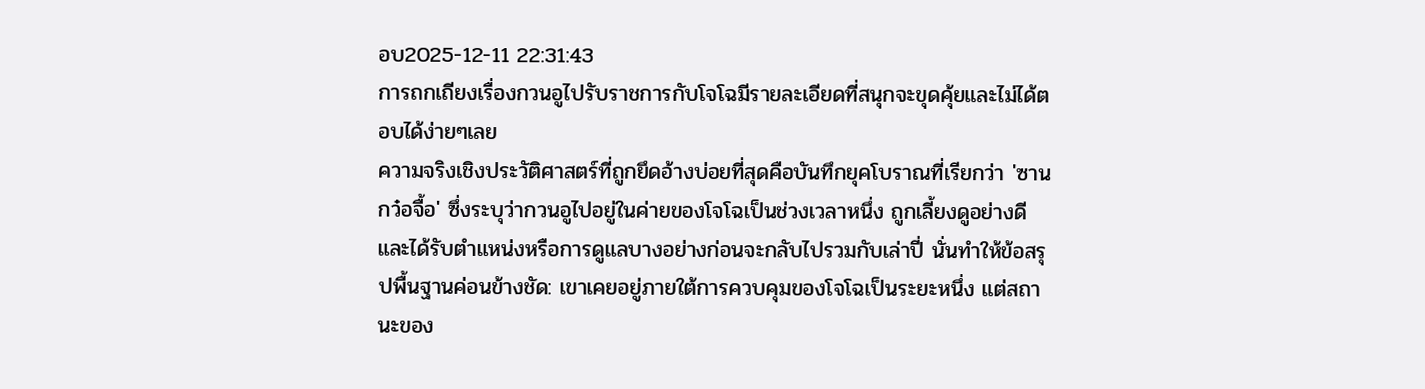อบ2025-12-11 22:31:43
การถกเถียงเรื่องกวนอูไปรับราชการกับโจโฉมีรายละเอียดที่สนุกจะขุดคุ้ยและไม่ได้ตอบได้ง่ายๆเลย
ความจริงเชิงประวัติศาสตร์ที่ถูกยึดอ้างบ่อยที่สุดคือบันทึกยุคโบราณที่เรียกว่า 'ซานกว๋อจื้อ' ซึ่งระบุว่ากวนอูไปอยู่ในค่ายของโจโฉเป็นช่วงเวลาหนึ่ง ถูกเลี้ยงดูอย่างดีและได้รับตำแหน่งหรือการดูแลบางอย่างก่อนจะกลับไปรวมกับเล่าปี่ นั่นทำให้ข้อสรุปพื้นฐานค่อนข้างชัด: เขาเคยอยู่ภายใต้การควบคุมของโจโฉเป็นระยะหนึ่ง แต่สถานะของ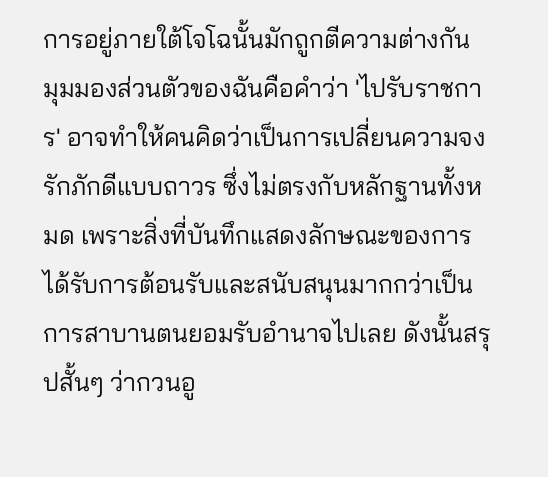การอยู่ภายใต้โจโฉนั้นมักถูกตีความต่างกัน
มุมมองส่วนตัวของฉันคือคำว่า 'ไปรับราชการ' อาจทำให้คนคิดว่าเป็นการเปลี่ยนความจงรักภักดีแบบถาวร ซึ่งไม่ตรงกับหลักฐานทั้งหมด เพราะสิ่งที่บันทึกแสดงลักษณะของการได้รับการต้อนรับและสนับสนุนมากกว่าเป็นการสาบานตนยอมรับอำนาจไปเลย ดังนั้นสรุปสั้นๆ ว่ากวนอู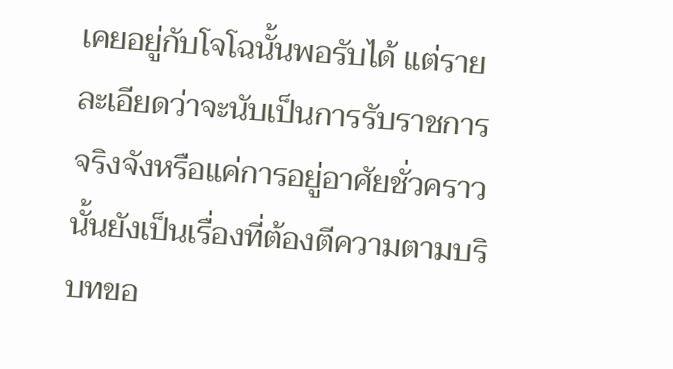เคยอยู่กับโจโฉนั้นพอรับได้ แต่รายละเอียดว่าจะนับเป็นการรับราชการจริงจังหรือแค่การอยู่อาศัยชั่วคราวนั้นยังเป็นเรื่องที่ต้องตีความตามบริบทขอ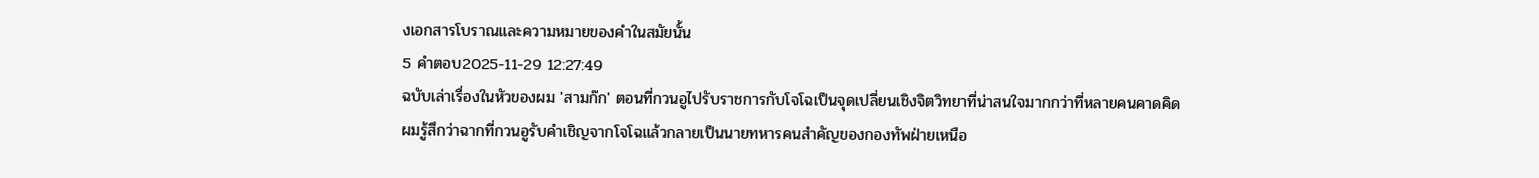งเอกสารโบราณและความหมายของคำในสมัยนั้น
5 คำตอบ2025-11-29 12:27:49
ฉบับเล่าเรื่องในหัวของผม 'สามก๊ก' ตอนที่กวนอูไปรับราชการกับโจโฉเป็นจุดเปลี่ยนเชิงจิตวิทยาที่น่าสนใจมากกว่าที่หลายคนคาดคิด
ผมรู้สึกว่าฉากที่กวนอูรับคำเชิญจากโจโฉแล้วกลายเป็นนายทหารคนสำคัญของกองทัพฝ่ายเหนือ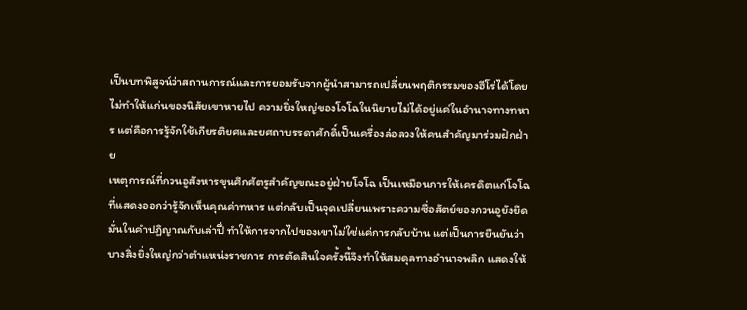เป็นบทพิสูจน์ว่าสถานการณ์และการยอมรับจากผู้นำสามารถเปลี่ยนพฤติกรรมของฮีโร่ได้โดยไม่ทำให้แก่นของนิสัยเขาหายไป ความยิ่งใหญ่ของโจโฉในนิยายไม่ได้อยู่แค่ในอำนาจทางทหาร แต่คือการรู้จักใช้เกียรติยศและยศถาบรรดาศักดิ์เป็นเครื่องล่อลวงให้คนสำคัญมาร่วมฝักฝ่าย
เหตุการณ์ที่กวนอูสังหารขุนศึกศัตรูสำคัญขณะอยู่ฝ่ายโจโฉ เป็นเหมือนการให้เครดิตแก่โจโฉที่แสดงออกว่ารู้จักเห็นคุณค่าทหาร แต่กลับเป็นจุดเปลี่ยนเพราะความซื่อสัตย์ของกวนอูยังยึดมั่นในคำปฏิญาณกับเล่าปี่ ทำให้การจากไปของเขาไม่ใช่แค่การกลับบ้าน แต่เป็นการยืนยันว่าบางสิ่งยิ่งใหญ่กว่าตำแหน่งราชการ การตัดสินใจครั้งนี้จึงทำให้สมดุลทางอำนาจพลิก แสดงให้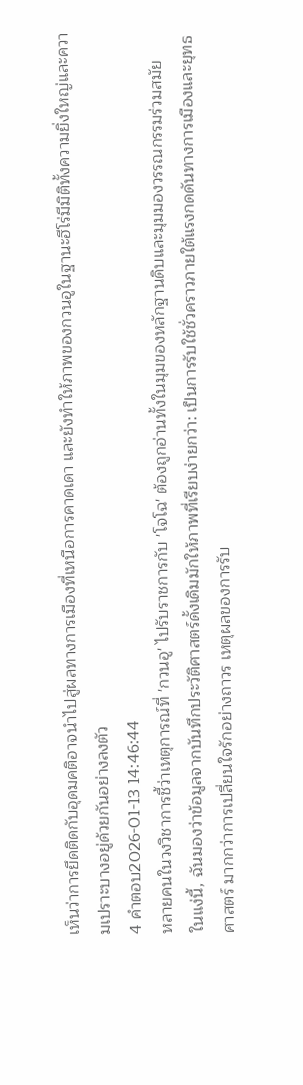เห็นว่าการยึดติดกับอุดมคติอาจนำไปสู่ผลทางการเมืองที่เหนือการคาดเดา และยังทำให้ภาพของกวนอูในฐานะฮีโร่มีมิติทั้งความยิ่งใหญ่และความเปราะบางอยู่ด้วยกันอย่างลงตัว
4 คำตอบ2026-01-13 14:46:44
หลายคนในวงวิชาการชี้ว่าเหตุการณ์ที่ 'กวนอู' ไปรับราชการกับ 'โจโฉ' ต้องถูกอ่านทั้งในมุมของหลักฐานดิบและมุมมองวรรณกรรมร่วมสมัย
ในแง่นี้, ฉันมองว่าข้อมูลจากบันทึกประวัติศาสตร์ดั้งเดิมมักให้ภาพที่เรียบง่ายกว่า: เป็นการรับใช้ชั่วคราวภายใต้แรงกดดันทางการเมืองและยุทธศาสตร์ มากกว่าการเปลี่ยนใจรักอย่างถาวร เหตุผลของการรับ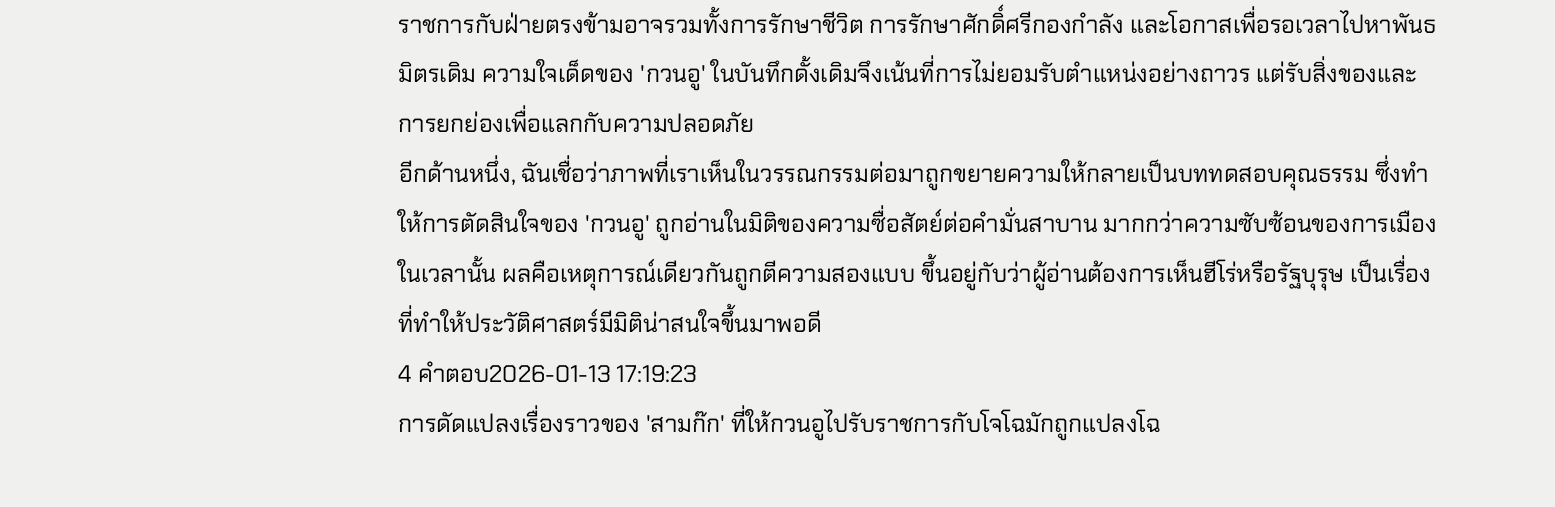ราชการกับฝ่ายตรงข้ามอาจรวมทั้งการรักษาชีวิต การรักษาศักดิ์ศรีกองกำลัง และโอกาสเพื่อรอเวลาไปหาพันธมิตรเดิม ความใจเด็ดของ 'กวนอู' ในบันทึกดั้งเดิมจึงเน้นที่การไม่ยอมรับตำแหน่งอย่างถาวร แต่รับสิ่งของและการยกย่องเพื่อแลกกับความปลอดภัย
อีกด้านหนึ่ง, ฉันเชื่อว่าภาพที่เราเห็นในวรรณกรรมต่อมาถูกขยายความให้กลายเป็นบททดสอบคุณธรรม ซึ่งทำให้การตัดสินใจของ 'กวนอู' ถูกอ่านในมิติของความซื่อสัตย์ต่อคำมั่นสาบาน มากกว่าความซับซ้อนของการเมืองในเวลานั้น ผลคือเหตุการณ์เดียวกันถูกตีความสองแบบ ขึ้นอยู่กับว่าผู้อ่านต้องการเห็นฮีโร่หรือรัฐบุรุษ เป็นเรื่องที่ทำให้ประวัติศาสตร์มีมิติน่าสนใจขึ้นมาพอดี
4 คำตอบ2026-01-13 17:19:23
การดัดแปลงเรื่องราวของ 'สามก๊ก' ที่ให้กวนอูไปรับราชการกับโจโฉมักถูกแปลงโฉ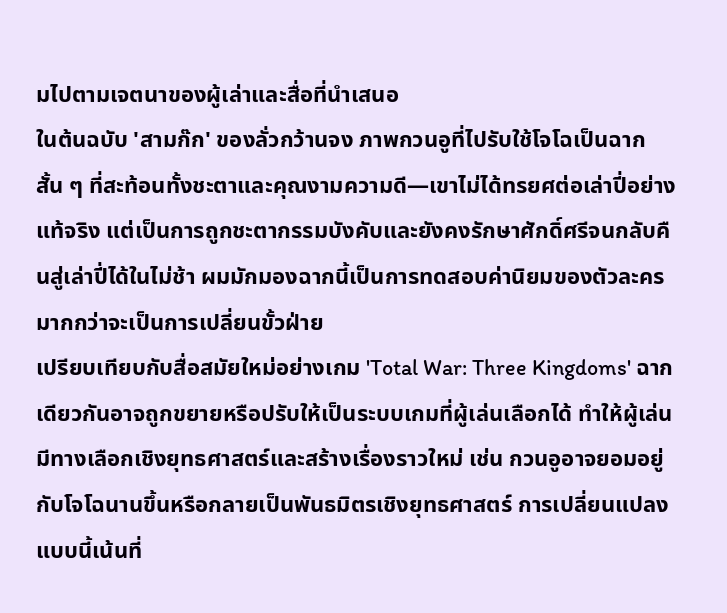มไปตามเจตนาของผู้เล่าและสื่อที่นำเสนอ
ในต้นฉบับ 'สามก๊ก' ของลั่วกว้านจง ภาพกวนอูที่ไปรับใช้โจโฉเป็นฉากสั้น ๆ ที่สะท้อนทั้งชะตาและคุณงามความดี—เขาไม่ได้ทรยศต่อเล่าปี่อย่างแท้จริง แต่เป็นการถูกชะตากรรมบังคับและยังคงรักษาศักดิ์ศรีจนกลับคืนสู่เล่าปี่ได้ในไม่ช้า ผมมักมองฉากนี้เป็นการทดสอบค่านิยมของตัวละครมากกว่าจะเป็นการเปลี่ยนขั้วฝ่าย
เปรียบเทียบกับสื่อสมัยใหม่อย่างเกม 'Total War: Three Kingdoms' ฉากเดียวกันอาจถูกขยายหรือปรับให้เป็นระบบเกมที่ผู้เล่นเลือกได้ ทำให้ผู้เล่นมีทางเลือกเชิงยุทธศาสตร์และสร้างเรื่องราวใหม่ เช่น กวนอูอาจยอมอยู่กับโจโฉนานขึ้นหรือกลายเป็นพันธมิตรเชิงยุทธศาสตร์ การเปลี่ยนแปลงแบบนี้เน้นที่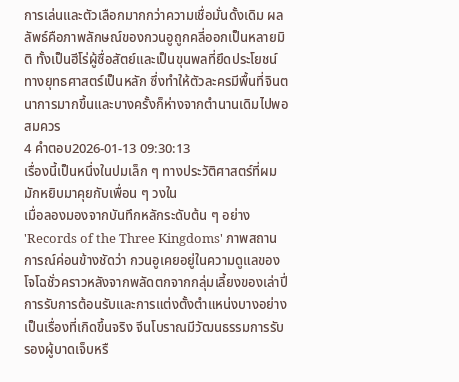การเล่นและตัวเลือกมากกว่าความเชื่อมั่นดั้งเดิม ผลลัพธ์คือภาพลักษณ์ของกวนอูถูกคลี่ออกเป็นหลายมิติ ทั้งเป็นฮีโร่ผู้ซื่อสัตย์และเป็นขุนพลที่ยึดประโยชน์ทางยุทธศาสตร์เป็นหลัก ซึ่งทำให้ตัวละครมีพื้นที่จินตนาการมากขึ้นและบางครั้งก็ห่างจากตำนานเดิมไปพอสมควร
4 คำตอบ2026-01-13 09:30:13
เรื่องนี้เป็นหนึ่งในปมเล็ก ๆ ทางประวัติศาสตร์ที่ผมมักหยิบมาคุยกับเพื่อน ๆ วงใน
เมื่อลองมองจากบันทึกหลักระดับต้น ๆ อย่าง 'Records of the Three Kingdoms' ภาพสถานการณ์ค่อนข้างชัดว่า กวนอูเคยอยู่ในความดูแลของโจโฉชั่วคราวหลังจากพลัดตกจากกลุ่มเลี้ยงของเล่าปี่ การรับการต้อนรับและการแต่งตั้งตำแหน่งบางอย่างเป็นเรื่องที่เกิดขึ้นจริง จีนโบราณมีวัฒนธรรมการรับรองผู้บาดเจ็บหรื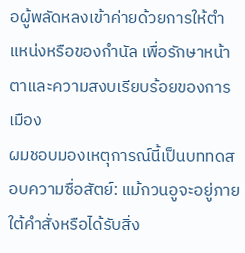อผู้พลัดหลงเข้าค่ายด้วยการให้ตำแหน่งหรือของกำนัล เพื่อรักษาหน้าตาและความสงบเรียบร้อยของการเมือง
ผมชอบมองเหตุการณ์นี้เป็นบททดสอบความซื่อสัตย์: แม้กวนอูจะอยู่ภายใต้คำสั่งหรือได้รับสิ่ง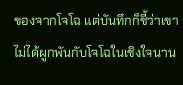ของจากโจโฉ แต่บันทึกก็ชี้ว่าเขาไม่ได้ผูกพันกับโจโฉในเชิงใจนาน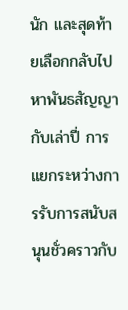นัก และสุดท้ายเลือกกลับไปหาพันธสัญญากับเล่าปี่ การแยกระหว่างการรับการสนับสนุนชั่วคราวกับ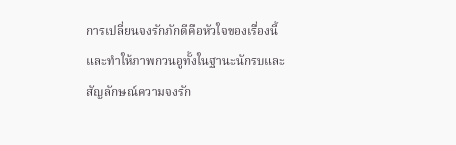การเปลี่ยนจงรักภักดีคือหัวใจของเรื่องนี้ และทำให้ภาพกวนอูทั้งในฐานะนักรบและสัญลักษณ์ความจงรัก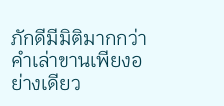ภักดีมีมิติมากกว่าคำเล่าขานเพียงอย่างเดียว